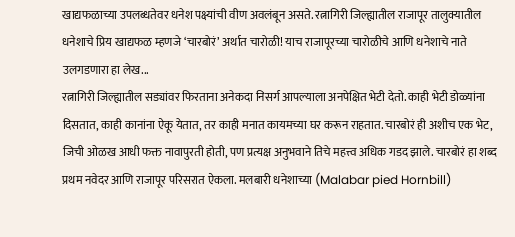खाद्यफळाच्या उपलब्धतेवर धनेश पक्ष्यांची वीण अवलंबून असते. रत्नागिरी जिल्ह्यातील राजापूर तालुक्यातील धनेशाचे प्रिय खाद्यफळ म्हणजे ‘चारबोरं’ अर्थात चारोळी! याच राजापूरच्या चारोळीचे आणि धनेशाचे नाते उलगडणारा हा लेख...
रत्नागिरी जिल्ह्यातील सड्यांवर फिरताना अनेकदा निसर्ग आपल्याला अनपेक्षित भेटी देतो. काही भेटी डोळ्यांना दिसतात, काही कानांना ऐकू येतात, तर काही मनात कायमच्या घर करून राहतात. चारबोरं ही अशीच एक भेट, जिची ओळख आधी फक्त नावापुरती होती, पण प्रत्यक्ष अनुभवाने तिचे महत्त्व अधिक गडद झाले. चारबोरं हा शब्द प्रथम नवेदर आणि राजापूर परिसरात ऐकला. मलबारी धनेशाच्या (Malabar pied Hornbill)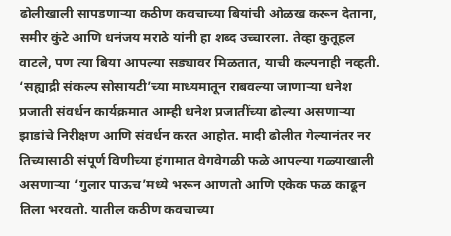ढोलीखाली सापडणाऱ्या कठीण कवचाच्या बियांची ओळख करून देताना, समीर कुंटे आणि धनंजय मराठे यांनी हा शब्द उच्चारला. तेव्हा कुतूहल वाटले, पण त्या बिया आपल्या सड्यावर मिळतात, याची कल्पनाही नव्हती. ‘सह्याद्री संकल्प सोसायटी’च्या माध्यमातून राबवल्या जाणाऱ्या धनेश प्रजाती संवर्धन कार्यक्रमात आम्ही धनेश प्रजातींच्या ढोल्या असणाऱ्या झाडांचे निरीक्षण आणि संवर्धन करत आहोत. मादी ढोलीत गेल्यानंतर नर तिच्यासाठी संपूर्ण विणीच्या हंगामात वेगवेगळी फळे आपल्या गळ्याखाली असणाऱ्या ‘गुलार पाऊच’मध्ये भरून आणतो आणि एकेक फळ काढून तिला भरवतो. यातील कठीण कवचाच्या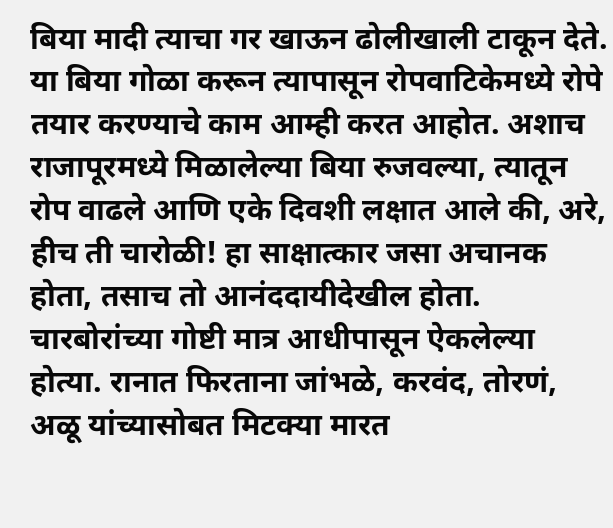बिया मादी त्याचा गर खाऊन ढोलीखाली टाकून देते. या बिया गोळा करून त्यापासून रोपवाटिकेमध्ये रोपे तयार करण्याचे काम आम्ही करत आहोत. अशाच राजापूरमध्ये मिळालेल्या बिया रुजवल्या, त्यातून रोप वाढले आणि एके दिवशी लक्षात आले की, अरे, हीच ती चारोळी! हा साक्षात्कार जसा अचानक होता, तसाच तो आनंददायीदेखील होता.
चारबोरांच्या गोष्टी मात्र आधीपासून ऐकलेल्या होत्या. रानात फिरताना जांभळे, करवंद, तोरणं, अळू यांच्यासोबत मिटक्या मारत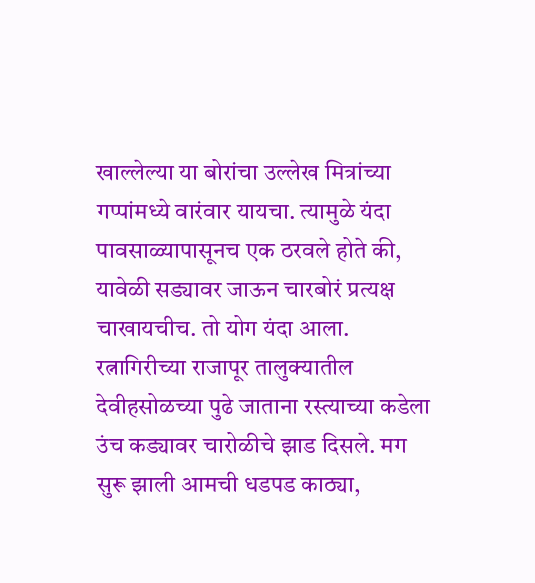खाल्लेल्या या बोरांचा उल्लेख मित्रांच्या गप्पांमध्ये वारंवार यायचा. त्यामुळे यंदा पावसाळ्यापासूनच एक ठरवले होते की, यावेळी सड्यावर जाऊन चारबोरं प्रत्यक्ष चाखायचीच. तो योग यंदा आला. रत्नागिरीच्या राजापूर तालुक्यातील देवीहसोळच्या पुढे जाताना रस्त्याच्या कडेला उंच कड्यावर चारोळीचे झाड दिसले. मग सुरू झाली आमची धडपड काठ्या,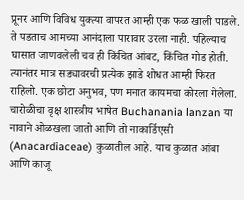प्रूनर आणि विविध युक्त्या वापरत आम्ही एक फळ खाली पाडले. ते पडताच आमच्या आनंदाला पारावार उरला नाही. पहिल्याच घासात जाणवलेली चव ही किंचित आंबट, किंचित गोड होती. त्यानंतर मात्र सड्यावरची प्रत्येक झाडे शोधत आम्ही फिरत राहिलो. एक छोटा अनुभव, पण मनात कायमचा कोरला गेलेला.
चारोळीचा वृक्ष शास्त्रीय भाषेत Buchanania lanzan या नावाने ओळखला जातो आणि तो नाकार्डिएसी (Anacardiaceae) कुळातील आहे. याच कुळात आंबा आणि काजू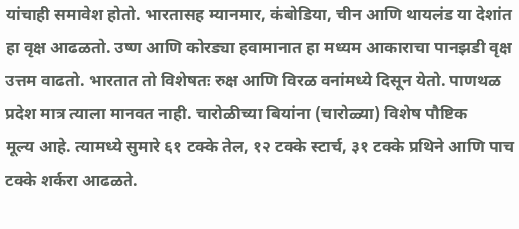यांचाही समावेश होतो. भारतासह म्यानमार, कंबोडिया, चीन आणि थायलंड या देशांत हा वृक्ष आढळतो. उष्ण आणि कोरड्या हवामानात हा मध्यम आकाराचा पानझडी वृक्ष उत्तम वाढतो. भारतात तो विशेषतः रुक्ष आणि विरळ वनांमध्ये दिसून येतो. पाणथळ प्रदेश मात्र त्याला मानवत नाही. चारोळीच्या बियांना (चारोळ्या) विशेष पौष्टिक
मूल्य आहे. त्यामध्ये सुमारे ६१ टक्के तेल, १२ टक्के स्टार्च, ३१ टक्के प्रथिने आणि पाच टक्के शर्करा आढळते.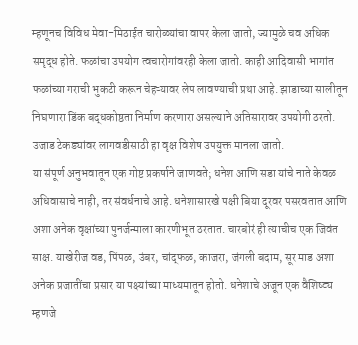म्हणूनच विविध मेवा-मिठाईत चारोळ्यांचा वापर केला जातो, ज्यामुळे चव अधिक समृद्ध होते. फळांचा उपयोग त्वचारोगांवरही केला जातो. काही आदिवासी भागांत फळांच्या गराची भुकटी करून चेहऱ्यावर लेप लावण्याची प्रथा आहे. झाडाच्या सालीतून निघणारा डिंक बद्धकोष्ठता निर्माण करणारा असल्याने अतिसारावर उपयोगी ठरतो. उजाड टेकड्यांवर लागवडीसाठी हा वृक्ष विशेष उपयुक्त मानला जातो.
या संपूर्ण अनुभवातून एक गोष्ट प्रकर्षाने जाणवते; धनेश आणि सडा यांचे नाते केवळ अधिवासाचे नाही, तर संवर्धनाचे आहे. धनेशासारखे पक्षी बिया दूरवर पसरवतात आणि अशा अनेक वृक्षांच्या पुनर्जन्माला कारणीभूत ठरतात. चारबोरं ही त्याचीच एक जिवंत साक्ष. याखेरीज वड, पिंपळ, उंबर, चांद्फळ, काजरा, जंगली बदाम, सूर माड अशा अनेक प्रजातींचा प्रसार या पक्ष्यांच्या माध्यमातून होतो. धनेशाचे अजून एक वैशिष्ट्य म्हणजे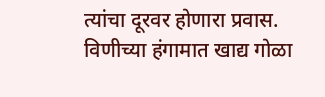त्यांचा दूरवर होणारा प्रवास. विणीच्या हंगामात खाद्य गोळा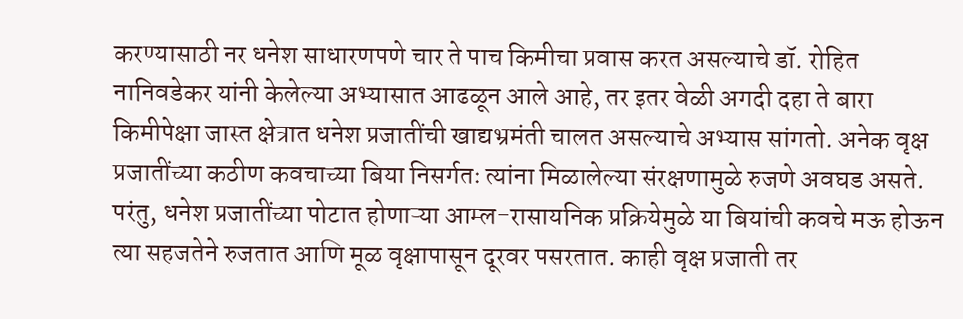करण्यासाठी नर धनेश साधारणपणे चार ते पाच किमीचा प्रवास करत असल्याचे डॉ. रोहित नानिवडेकर यांनी केलेल्या अभ्यासात आढळून आले आहे, तर इतर वेळी अगदी दहा ते बारा किमीपेक्षा जास्त क्षेत्रात धनेश प्रजातींची खाद्यभ्रमंती चालत असल्याचे अभ्यास सांगतो. अनेक वृक्ष प्रजातींच्या कठीण कवचाच्या बिया निसर्गतः त्यांना मिळालेल्या संरक्षणामुळे रुजणे अवघड असते. परंतु, धनेश प्रजातींच्या पोटात होणाऱ्या आम्ल-रासायनिक प्रक्रियेमुळे या बियांची कवचे मऊ होऊन त्या सहजतेने रुजतात आणि मूळ वृक्षापासून दूरवर पसरतात. काही वृक्ष प्रजाती तर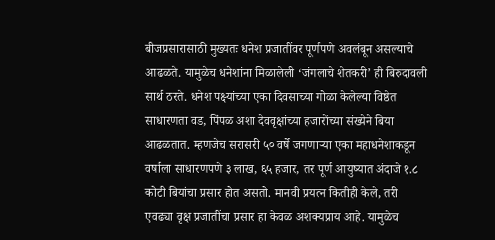बीजप्रसारासाठी मुख्यतः धनेश प्रजातींवर पूर्णपणे अवलंबून असल्याचे आढळते. यामुळेच धनेशांना मिळालेली ‘जंगलाचे शेतकरी’ ही बिरुदावली सार्थ ठरते. धनेश पक्ष्यांच्या एका दिवसाच्या गोळा केलेल्या विष्ठेत साधारणता वड, पिंपळ अशा देववृक्षांच्या हजारोंच्या संख्येने बिया आढळतात. म्हणजेच सरासरी ५० वर्षे जगणाऱ्या एका महाधनेशाकडून वर्षाला साधारणपणे ३ लाख, ६५ हजार, तर पूर्ण आयुष्यात अंदाजे १.८ कोटी बियांचा प्रसार होत असतो. मानवी प्रयत्न कितीही केले, तरी एवढ्या वृक्ष प्रजातींचा प्रसार हा केवळ अशक्यप्राय आहे. यामुळेच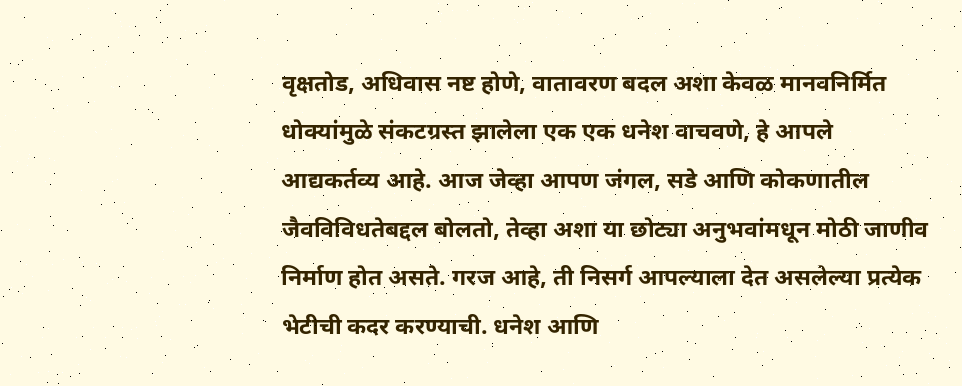वृक्षतोड, अधिवास नष्ट होणे, वातावरण बदल अशा केवळ मानवनिर्मित धोक्यांमुळे संकटग्रस्त झालेला एक एक धनेश वाचवणे, हे आपले आद्यकर्तव्य आहे. आज जेव्हा आपण जंगल, सडे आणि कोकणातील जैवविविधतेबद्दल बोलतो, तेव्हा अशा या छोट्या अनुभवांमधून मोठी जाणीव निर्माण होत असते. गरज आहे, ती निसर्ग आपल्याला देत असलेल्या प्रत्येक भेटीची कदर करण्याची. धनेश आणि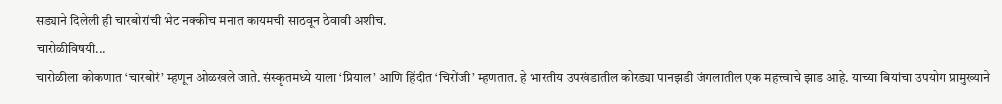सड्याने दिलेली ही चारबोरांची भेट नक्कीच मनात कायमची साठवून ठेवावी अशीच.
चारोळीविषयी...
चारोळीला कोकणात ‘चारबोरं’ म्हणून ओळखले जाते. संस्कृतमध्ये याला ‘प्रियाल’ आणि हिंदीत ‘चिरोंजी’ म्हणतात. हे भारतीय उपखंडातील कोरड्या पानझडी जंगलातील एक महत्त्वाचे झाड आहे. याच्या बियांचा उपयोग प्रामुख्याने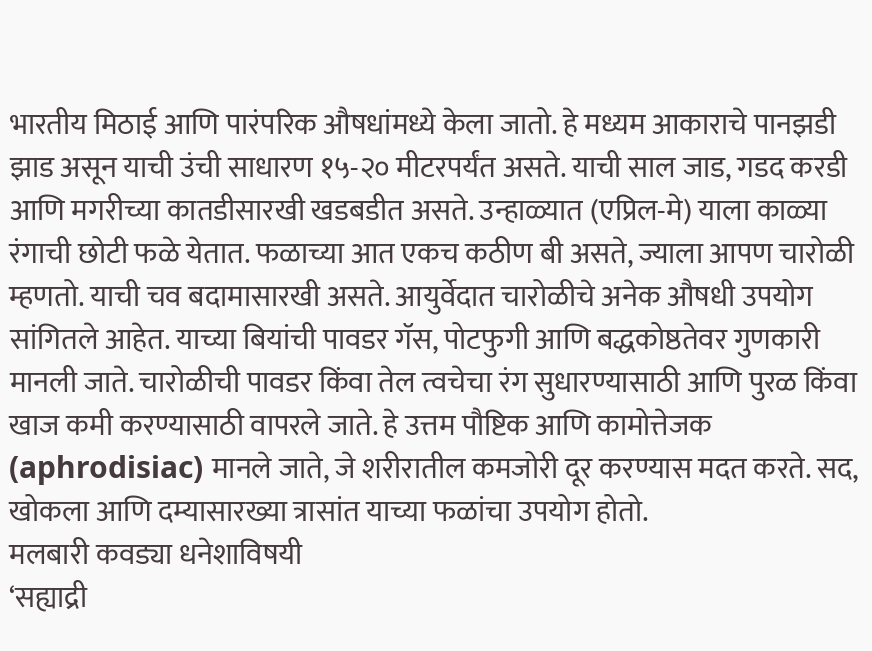भारतीय मिठाई आणि पारंपरिक औषधांमध्ये केला जातो. हे मध्यम आकाराचे पानझडी झाड असून याची उंची साधारण १५-२० मीटरपर्यंत असते. याची साल जाड, गडद करडी आणि मगरीच्या कातडीसारखी खडबडीत असते. उन्हाळ्यात (एप्रिल-मे) याला काळ्या रंगाची छोटी फळे येतात. फळाच्या आत एकच कठीण बी असते, ज्याला आपण चारोळी म्हणतो. याची चव बदामासारखी असते. आयुर्वेदात चारोळीचे अनेक औषधी उपयोग सांगितले आहेत. याच्या बियांची पावडर गॅस, पोटफुगी आणि बद्धकोष्ठतेवर गुणकारी मानली जाते. चारोळीची पावडर किंवा तेल त्वचेचा रंग सुधारण्यासाठी आणि पुरळ किंवा खाज कमी करण्यासाठी वापरले जाते. हे उत्तम पौष्टिक आणि कामोत्तेजक (aphrodisiac) मानले जाते, जे शरीरातील कमजोरी दूर करण्यास मदत करते. सद, खोकला आणि दम्यासारख्या त्रासांत याच्या फळांचा उपयोग होतो.
मलबारी कवड्या धनेशाविषयी
‘सह्याद्री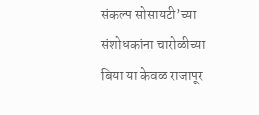संकल्प सोसायटी’च्या संशोधकांना चारोळीच्या बिया या केवळ राजापूर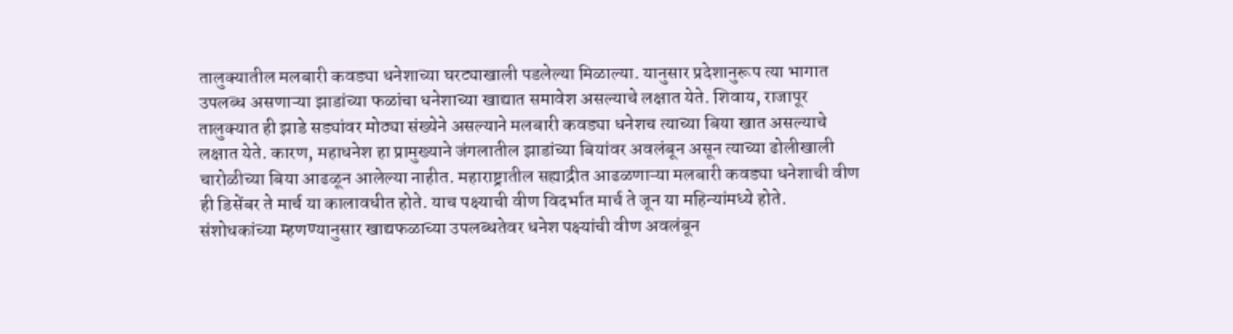तालुक्यातील मलबारी कवड्या धनेशाच्या घरट्याखाली पडलेल्या मिळाल्या. यानुसार प्रदेशानुरूप त्या भागात उपलब्ध असणाऱ्या झाडांच्या फळांचा धनेशाच्या खाद्यात समावेश असल्याचे लक्षात येते. शिवाय, राजापूर तालुक्यात ही झाडे सड्यांवर मोठ्या संख्येने असल्याने मलबारी कवड्या धनेशच त्याच्या बिया खात असल्याचे लक्षात येते. कारण, महाधनेश हा प्रामुख्याने जंगलातील झाडांच्या बियांवर अवलंबून असून त्याच्या ढोलीखाली चारोळीच्या बिया आढळून आलेल्या नाहीत. महाराष्ट्रातील सह्याद्रीत आढळणाऱ्या मलबारी कवड्या धनेशाची वीण ही डिसेंबर ते मार्च या कालावधीत होते. याच पक्ष्याची वीण विदर्भात मार्च ते जून या महिन्यांमध्ये होते. संशोधकांच्या म्हणण्यानुसार खाद्यफळाच्या उपलब्धतेवर धनेश पक्ष्यांची वीण अवलंबून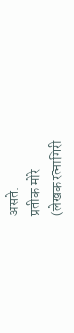असते.
प्रतीक मोरे
(लेखक रत्नागिरी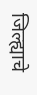जिल्ह्याचे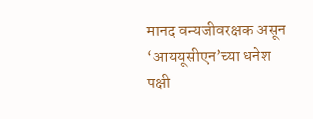मानद वन्यजीवरक्षक असून ‘आययूसीएन’च्या धनेश पक्षी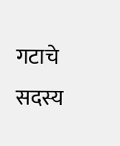गटाचे सदस्य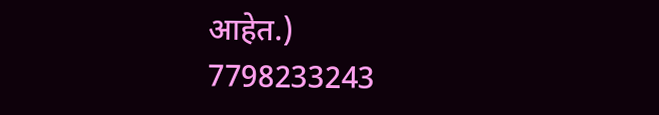आहेत.)
7798233243